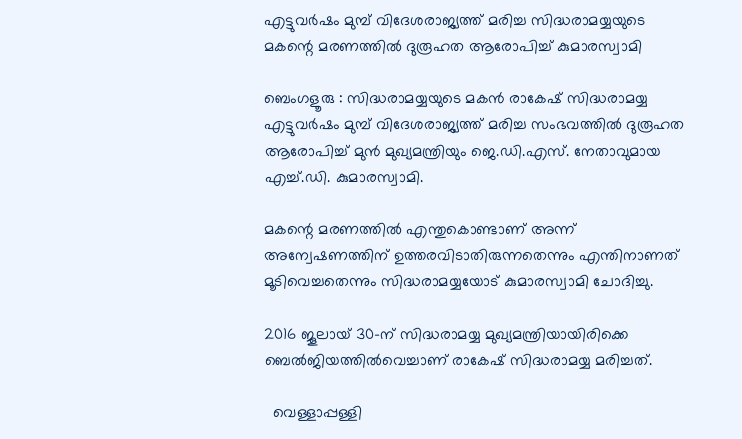എട്ടുവർഷം മുമ്പ് വിദേശരാജ്യത്ത് മരിച്ച സിദ്ധരാമയ്യയുടെ മകന്റെ മരണത്തിൽ ദുരൂഹത ആരോപിച്ച് കുമാരസ്വാമി

ബെംഗളൂരു : സിദ്ധരാമയ്യയുടെ മകൻ രാകേഷ് സിദ്ധരാമയ്യ എട്ടുവർഷം മുമ്പ് വിദേശരാജ്യത്ത് മരിച്ച സംഭവത്തിൽ ദുരൂഹത ആരോപിച്ച് മുൻ മുഖ്യമന്ത്രിയും ജെ.ഡി.എസ്. നേതാവുമായ എച്ച്.ഡി. കുമാരസ്വാമി.

മകന്റെ മരണത്തിൽ എന്തുകൊണ്ടാണ് അന്ന് അന്വേഷണത്തിന് ഉത്തരവിടാതിരുന്നതെന്നും എന്തിനാണത് മൂടിവെച്ചതെന്നും സിദ്ധരാമയ്യയോട് കുമാരസ്വാമി ചോദിച്ചു.

2016 ജൂലായ് 30-ന് സിദ്ധരാമയ്യ മുഖ്യമന്ത്രിയായിരിക്കെ ബെൽജിയത്തിൽവെച്ചാണ് രാകേഷ് സിദ്ധരാമയ്യ മരിച്ചത്.

  വെള്ളാപ്പള്ളി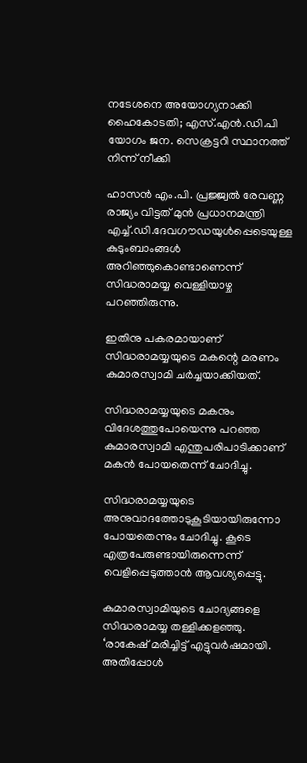നടേശനെ അയോഗ്യനാക്കി ഹൈകോടതി; എസ്.എൻ.ഡി.പി യോഗം ജന. സെക്രട്ടറി സ്ഥാനത്ത് നിന്ന് നീക്കി

ഹാസൻ എം.പി. പ്രജ്ജ്വൽ രേവണ്ണ രാജ്യം വിട്ടത് മുൻ പ്രധാനമന്ത്രി എച്ച്.ഡി.ദേവഗൗഡയുൾപ്പെടെയുള്ള കുടുംബാംങ്ങൾ അറിഞ്ഞുകൊണ്ടാണെന്ന് സിദ്ധരാമയ്യ വെള്ളിയാഴ്ച പറഞ്ഞിരുന്നു.

ഇതിനു പകരമായാണ് സിദ്ധരാമയ്യയുടെ മകന്റെ മരണം കുമാരസ്വാമി ചർച്ചയാക്കിയത്.

സിദ്ധരാമയ്യയുടെ മകനും വിദേശത്തുപോയെന്നു പറഞ്ഞ കുമാരസ്വാമി എന്തുപരിപാടിക്കാണ് മകൻ പോയതെന്ന് ചോദിച്ചു.

സിദ്ധരാമയ്യയുടെ അനുവാദത്തോടുകൂടിയായിരുന്നോ പോയതെന്നും ചോദിച്ചു. കൂടെ എത്രപേരുണ്ടായിരുന്നെന്ന് വെളിപ്പെടുത്താൻ ആവശ്യപ്പെട്ടു.

കുമാരസ്വാമിയുടെ ചോദ്യങ്ങളെ സിദ്ധരാമയ്യ തള്ളിക്കളഞ്ഞു. ‘രാകേഷ് മരിച്ചിട്ട് എട്ടുവർഷമായി. അതിപ്പോൾ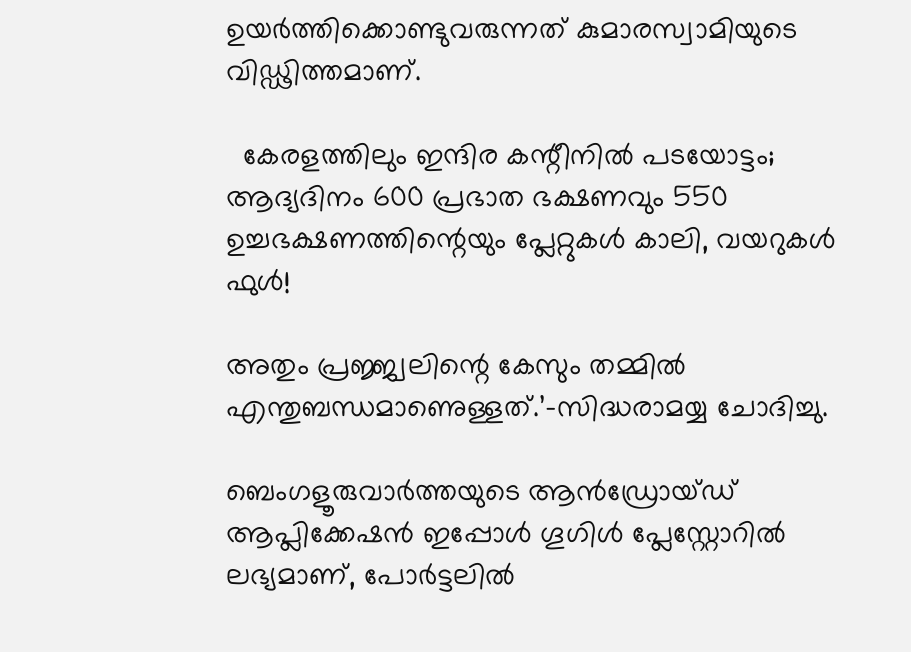ഉയർത്തിക്കൊണ്ടുവരുന്നത് കുമാരസ്വാമിയുടെ വിഡ്ഢിത്തമാണ്.

  കേരളത്തിലും ഇന്ദിര കന്റീനിൽ പടയോട്ടം; ആദ്യദിനം 600 പ്രഭാത ഭക്ഷണവും 550 ഉച്ചഭക്ഷണത്തിന്റെയും പ്ലേറ്റുകൾ കാലി, വയറുകൾ ഫുൾ!

അതും പ്രജ്ജ്വലിന്റെ കേസും തമ്മിൽ എന്തുബന്ധമാണെുള്ളത്.’-സിദ്ധരാമയ്യ ചോദിച്ചു.

ബെംഗളൂരുവാർത്തയുടെ ആൻഡ്രോയ്ഡ് ആപ്ലിക്കേഷൻ ഇപ്പോൾ ഗൂഗിൾ പ്ലേസ്റ്റോറിൽ ലഭ്യമാണ്, പോർട്ടലിൽ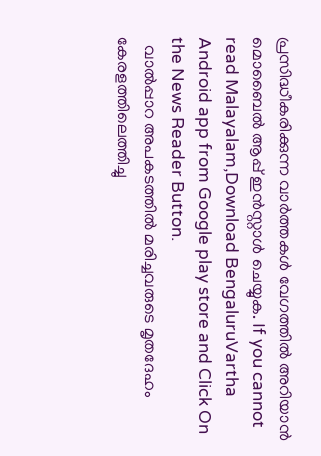പ്രസിദ്ധീകരിക്കുന്ന വാർത്തകൾ വേഗത്തിൽ അറിയാൻ മൊബൈൽ ആപ്പ് ഇൻസ്റ്റാൾ ചെയ്യുക. If you cannot read Malayalam,Download BengaluruVartha Android app from Google play store and Click On the News Reader Button.
  വാല്‍പ്പാറ അപകടത്തിൽ മരിച്ചവരുടെ മൃതദേഹം കേരളത്തിലെത്തിച്ചു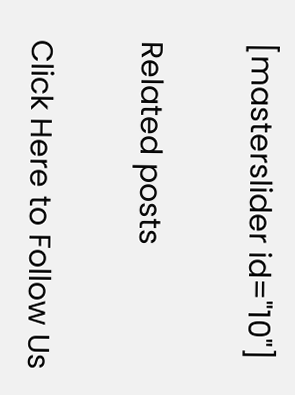[masterslider id="10"]

Related posts

Click Here to Follow Us